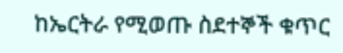ከኤርትራ የሚወጡ ስደተኞች ቁጥር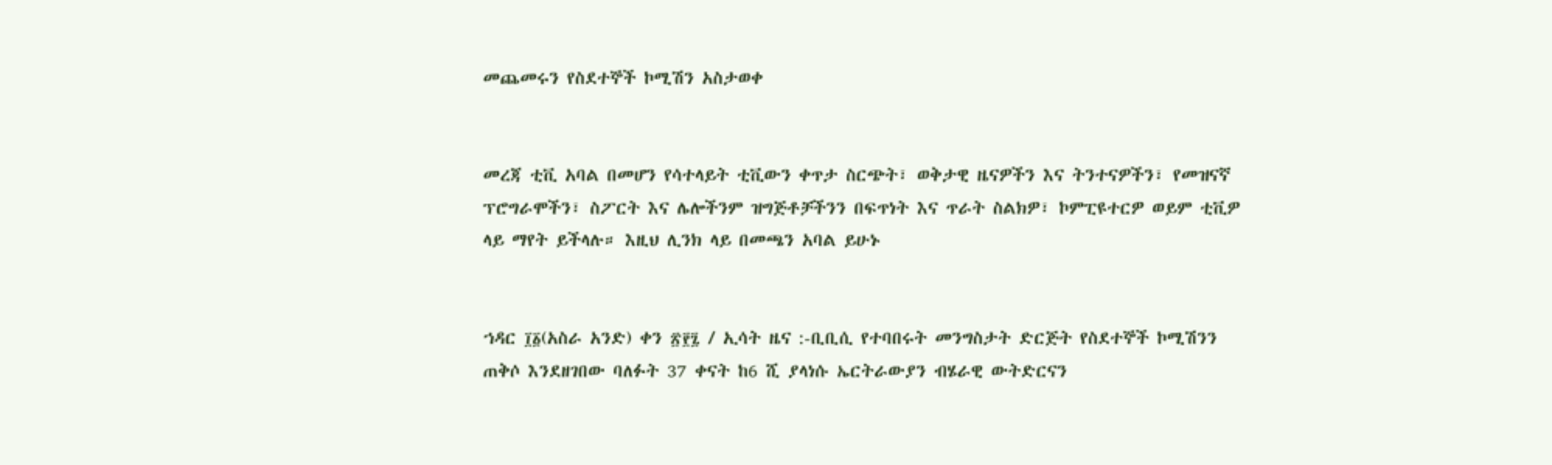መጨመሩን የስደተኞች ኮሚሽን አስታወቀ


መረጃ ቲቪ አባል በመሆን የሳተላይት ቲቪውን ቀጥታ ስርጭት፣ ወቅታዊ ዜናዎችን እና ትንተናዎችን፣ የመዝናኛ ፕሮግራሞችን፣ ስፖርት እና ሌሎችንም ዝግጅቶቻችንን በፍጥነት እና ጥራት ስልክዎ፣ ኮምፒዩተርዎ ወይም ቲቪዎ ላይ ማየት ይችላሉ። እዚህ ሊንክ ላይ በመጫን አባል ይሁኑ


ኀዳር ፲፩(አስራ አንድ) ቀን ፳፻፯ / ኢሳት ዜና :-ቢቢሲ የተባበሩት መንግስታት ድርጅት የስደተኞች ኮሚሽንን ጠቅሶ እንደዘገበው ባለፉት 37 ቀናት ከ6 ሺ ያላነሱ ኤርትራውያን ብሄራዊ ውትድርናን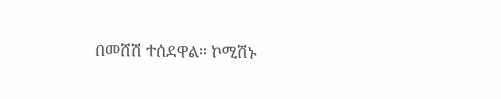በመሸሽ ተሰደዋል። ኮሚሽኑ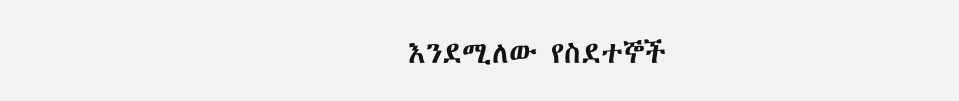እንደሚለው የስደተኞች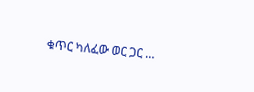ቁጥር ካለፈው ወር ጋር …